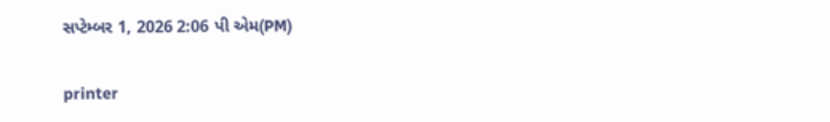સપ્ટેમ્બર 1, 2026 2:06 પી એમ(PM)

printer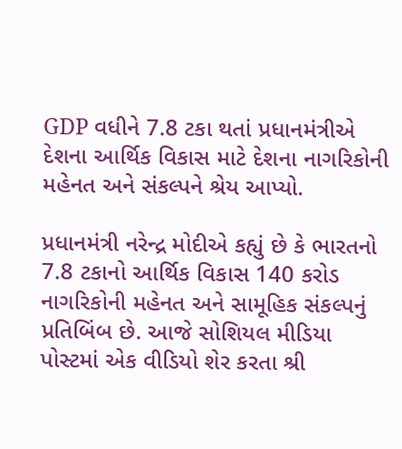GDP વધીને 7.8 ટકા થતાં પ્રધાનમંત્રીએ દેશના આર્થિક વિકાસ માટે દેશના નાગરિકોની મહેનત અને સંકલ્પને શ્રેય આપ્યો.

પ્રધાનમંત્રી નરેન્દ્ર મોદીએ કહ્યું છે કે ભારતનો 7.8 ટકાનો આર્થિક વિકાસ 140 કરોડ નાગરિકોની મહેનત અને સામૂહિક સંકલ્પનું પ્રતિબિંબ છે. આજે સોશિયલ મીડિયા પોસ્ટમાં એક વીડિયો શેર કરતા શ્રી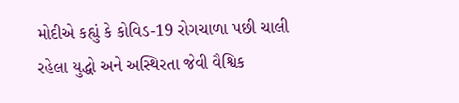મોદીએ કહ્યું કે કોવિડ-19 રોગચાળા પછી ચાલી રહેલા યુદ્ધો અને અસ્થિરતા જેવી વૈશ્વિક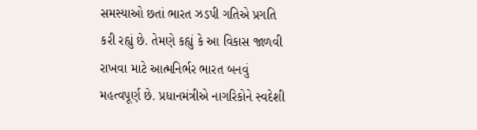સમસ્યાઓ છતાં ભારત ઝડપી ગતિએ પ્રગતિ કરી રહ્યું છે. તેમણે કહ્યું કે આ વિકાસ જાળવી રાખવા માટે આત્મનિર્ભર ભારત બનવું મહત્વપૂર્ણ છે. પ્રધાનમંત્રીએ નાગરિકોને સ્વદેશી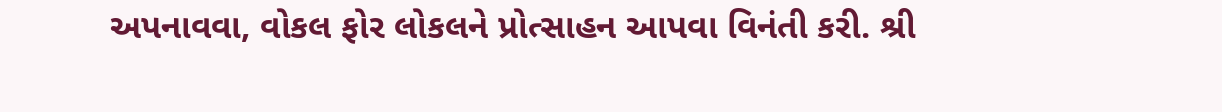અપનાવવા, વોકલ ફોર લોકલને પ્રોત્સાહન આપવા વિનંતી કરી. શ્રી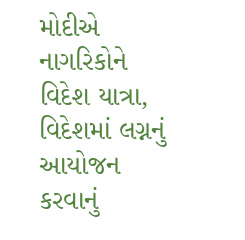મોદીએ નાગરિકોને વિદેશ યાત્રા, વિદેશમાં લગ્નનું આયોજન કરવાનું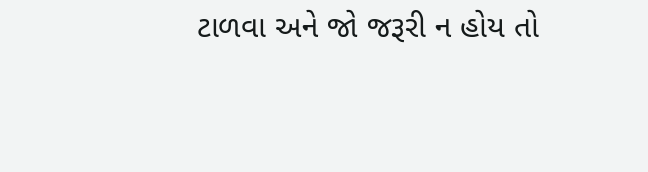ટાળવા અને જો જરૂરી ન હોય તો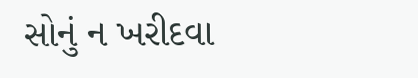સોનું ન ખરીદવા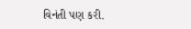વિનંતી પણ કરી.